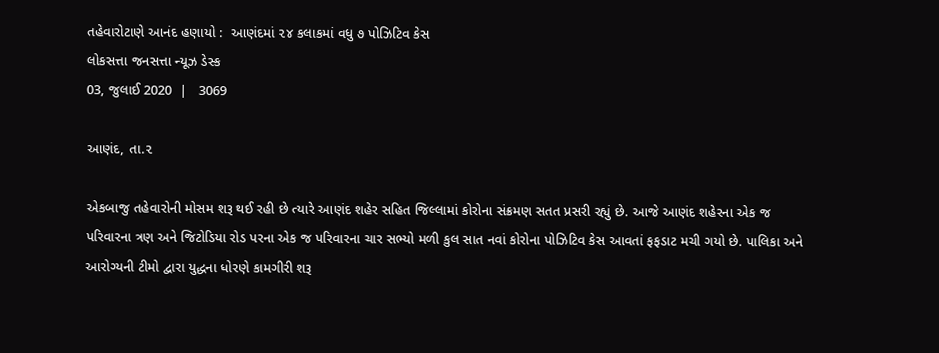તહેવારોટાણે આનંદ હણાયો :  આણંદમાં ૨૪ કલાકમાં વધુ ૭ પોઝિટિવ કેસ
લોકસત્તા જનસત્તા ન્યૂઝ ડેસ્ક
03, જુલાઈ 2020  |   3069

આણંદ, તા.૨

એકબાજુ તહેવારોની મોસમ શરૂ થઈ રહી છે ત્યારે આણંદ શહેર સહિત જિલ્લામાં કોરોના સંક્રમણ સતત પ્રસરી રહ્યું છે. આજે આણંદ શહેરના એક જ પરિવારના ત્રણ અને જિટોડિયા રોડ પરના એક જ પરિવારના ચાર સભ્યો મળી કુલ સાત નવાં કોરોના પોઝિટિવ કેસ આવતાં ફફડાટ મચી ગયો છે. પાલિકા અને આરોગ્યની ટીમો દ્વારા યુદ્ધના ધોરણે કામગીરી શરૂ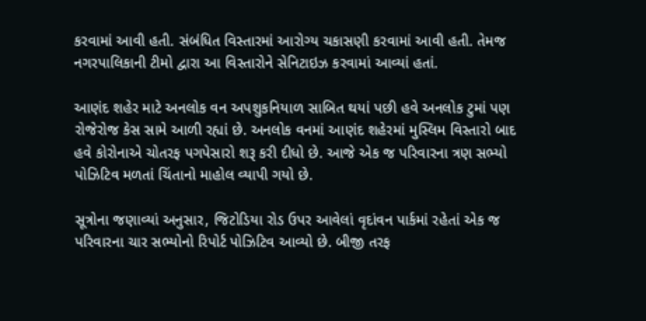કરવામાં આવી હતી. સંબંધિત વિસ્તારમાં આરોગ્ય ચકાસણી કરવામાં આવી હતી. તેમજ નગરપાલિકાની ટીમો દ્વારા આ વિસ્તારોને સેનિટાઇઝ કરવામાં આવ્યાં હતાં.

આણંદ શહેર માટે અનલોક વન અપશુકનિયાળ સાબિત થયાં પછી હવે અનલોક ટુમાં પણ રોજેરોજ કેસ સામે આળી રહ્યાં છે. અનલોક વનમાં આણંદ શહેરમાં મુસ્લિમ વિસ્તારો બાદ હવે કોરોનાએ ચોતરફ પગપેસારો શરૂ કરી દીધો છે. આજે એક જ પરિવારના ત્રણ સભ્યો પોઝિટિવ મળતાં ચિંતાનો માહોલ વ્યાપી ગયો છે.

સૂત્રોના જણાવ્યાં અનુસાર, જિટોડિયા રોડ ઉપર આવેલાં વૃદાંવન પાર્કમાં રહેતાં એક જ પરિવારના ચાર સભ્યોનો રિપોર્ટ પોઝિટિવ આવ્યો છે. બીજી તરફ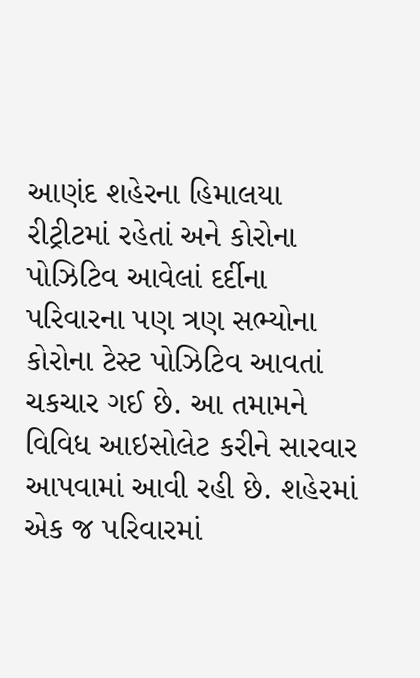આણંદ શહેરના હિમાલયા રીટ્રીટમાં રહેતાં અને કોરોના પોઝિટિવ આવેલાં દર્દીના પરિવારના પણ ત્રણ સભ્યોના કોરોના ટેસ્ટ પોઝિટિવ આવતાં ચકચાર ગઈ છે. આ તમામને વિવિધ આઇસોલેટ કરીને સારવાર આપવામાં આવી રહી છે. શહેરમાં એક જ પરિવારમાં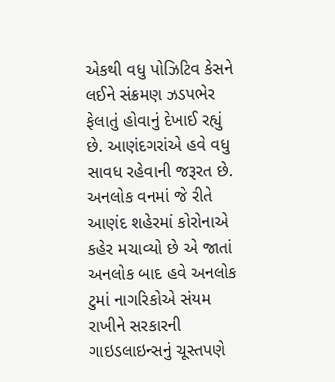એકથી વધુ પોઝિટિવ કેસને લઈને સંક્રમણ ઝડપભેર ફેલાતું હોવાનું દેખાઈ રહ્યું છે. આણંદગરાંએ હવે વધુ સાવધ રહેવાની જરૂરત છે. અનલોક વનમાં જે રીતે આણંદ શહેરમાં કોરોનાએ કહેર મચાવ્યો છે એ જાતાં અનલોક બાદ હવે અનલોક ટુમાં નાગરિકોએ સંયમ રાખીને સરકારની ગાઇડલાઇન્સનું ચૂસ્તપણે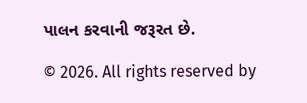પાલન કરવાની જરૂરત છે.

© 2026. All rights reserved by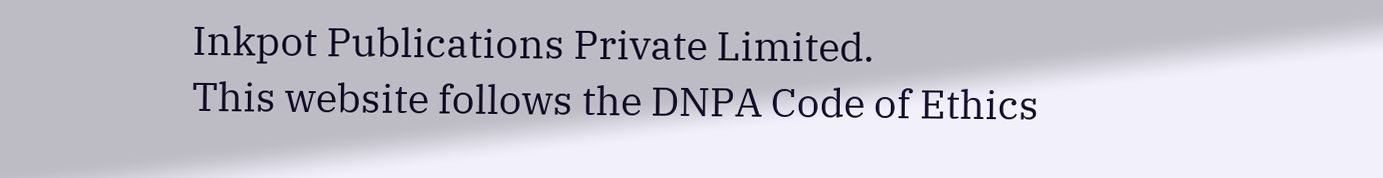Inkpot Publications Private Limited.
This website follows the DNPA Code of Ethics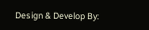Design & Develop By: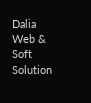Dalia Web & Soft Solution